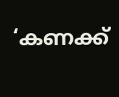‘കണക്ക്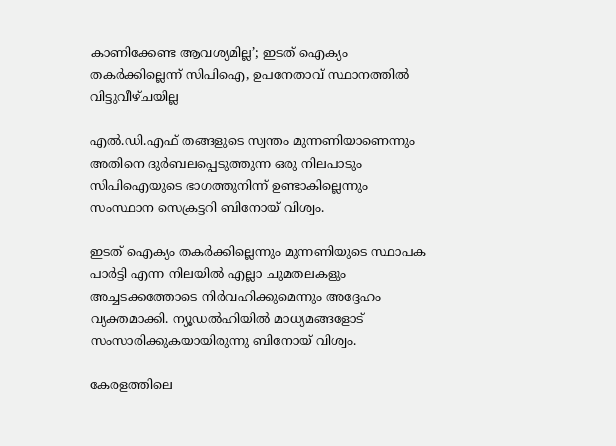കാണിക്കേണ്ട ആവശ്യമില്ല’; ഇടത് ഐക്യം തകര്‍ക്കില്ലെന്ന് സിപിഐ, ഉപനേതാവ് സ്ഥാനത്തില്‍ വിട്ടുവീഴ്ചയില്ല

എല്‍.ഡി.എഫ് തങ്ങളുടെ സ്വന്തം മുന്നണിയാണെന്നും അതിനെ ദുർബലപ്പെടുത്തുന്ന ഒരു നിലപാടും സിപിഐയുടെ ഭാഗത്തുനിന്ന് ഉണ്ടാകില്ലെന്നും സംസ്ഥാന സെക്രട്ടറി ബിനോയ് വിശ്വം.

ഇടത് ഐക്യം തകർക്കില്ലെന്നും മുന്നണിയുടെ സ്ഥാപക പാർട്ടി എന്ന നിലയില്‍ എല്ലാ ചുമതലകളും അച്ചടക്കത്തോടെ നിർവഹിക്കുമെന്നും അദ്ദേഹം വ്യക്തമാക്കി. ന്യൂഡല്‍ഹിയില്‍ മാധ്യമങ്ങളോട് സംസാരിക്കുകയായിരുന്നു ബിനോയ് വിശ്വം.

കേരളത്തിലെ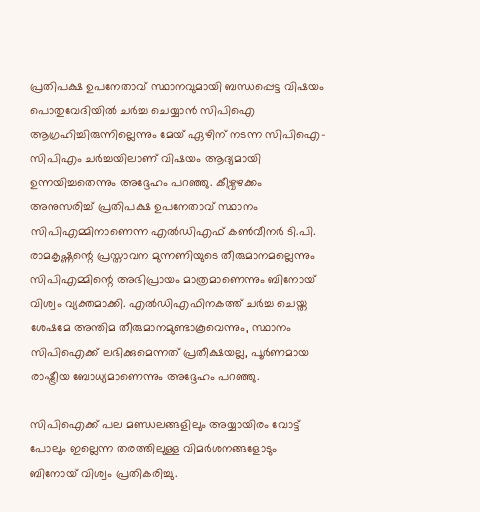പ്രതിപക്ഷ ഉപനേതാവ് സ്ഥാനവുമായി ബന്ധപ്പെട്ട വിഷയം പൊതുവേദിയില്‍ ചർച്ച ചെയ്യാൻ സിപിഐ ആഗ്രഹിച്ചിരുന്നില്ലെന്നും മേയ് ഏഴിന് നടന്ന സിപിഐ-സിപിഎം ചർച്ചയിലാണ് വിഷയം ആദ്യമായി ഉന്നയിച്ചതെന്നും അദ്ദേഹം പറഞ്ഞു. കീഴ്വഴക്കം അനുസരിച്ച്‌ പ്രതിപക്ഷ ഉപനേതാവ് സ്ഥാനം സിപിഎമ്മിനാണെന്ന എല്‍ഡിഎഫ് കണ്‍വീനർ ടി.പി. രാമകൃഷ്ണന്റെ പ്രസ്താവന മുന്നണിയുടെ തീരുമാനമല്ലെന്നും സിപിഎമ്മിന്റെ അഭിപ്രായം മാത്രമാണെന്നും ബിനോയ് വിശ്വം വ്യക്തമാക്കി. എല്‍ഡിഎഫിനകത്ത് ചർച്ച ചെയ്ത ശേഷമേ അന്തിമ തീരുമാനമുണ്ടാകൂവെന്നും, സ്ഥാനം സിപിഐക്ക് ലഭിക്കുമെന്നത് പ്രതീക്ഷയല്ല, പൂർണമായ രാഷ്ട്രീയ ബോധ്യമാണെന്നും അദ്ദേഹം പറഞ്ഞു.

സിപിഐക്ക് പല മണ്ഡലങ്ങളിലും അയ്യായിരം വോട്ട് പോലും ഇല്ലെന്ന തരത്തിലുള്ള വിമർശനങ്ങളോടും ബിനോയ് വിശ്വം പ്രതികരിച്ചു.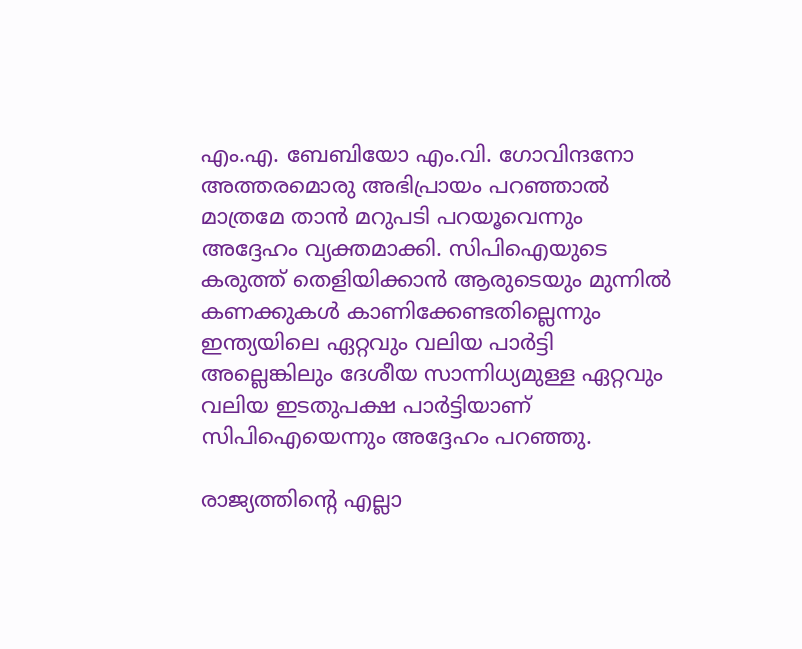എം.എ. ബേബിയോ എം.വി. ഗോവിന്ദനോ അത്തരമൊരു അഭിപ്രായം പറഞ്ഞാല്‍ മാത്രമേ താൻ മറുപടി പറയൂവെന്നും അദ്ദേഹം വ്യക്തമാക്കി. സിപിഐയുടെ കരുത്ത് തെളിയിക്കാൻ ആരുടെയും മുന്നില്‍ കണക്കുകള്‍ കാണിക്കേണ്ടതില്ലെന്നും ഇന്ത്യയിലെ ഏറ്റവും വലിയ പാർട്ടി അല്ലെങ്കിലും ദേശീയ സാന്നിധ്യമുള്ള ഏറ്റവും വലിയ ഇടതുപക്ഷ പാർട്ടിയാണ് സിപിഐയെന്നും അദ്ദേഹം പറഞ്ഞു.

രാജ്യത്തിന്റെ എല്ലാ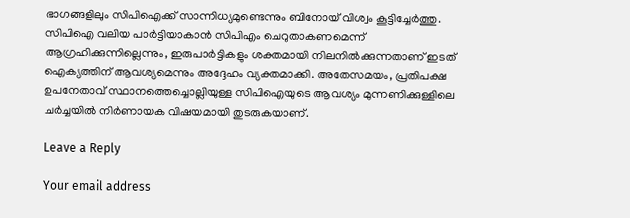ഭാഗങ്ങളിലും സിപിഐക്ക് സാന്നിധ്യമുണ്ടെന്നും ബിനോയ് വിശ്വം കൂട്ടിച്ചേർത്തു. സിപിഐ വലിയ പാർട്ടിയാകാൻ സിപിഎം ചെറുതാകണമെന്ന് ആഗ്രഹിക്കുന്നില്ലെന്നും, ഇരുപാർട്ടികളും ശക്തമായി നിലനില്‍ക്കുന്നതാണ് ഇടത് ഐക്യത്തിന് ആവശ്യമെന്നും അദ്ദേഹം വ്യക്തമാക്കി. അതേസമയം, പ്രതിപക്ഷ ഉപനേതാവ് സ്ഥാനത്തെച്ചൊല്ലിയുള്ള സിപിഐയുടെ ആവശ്യം മുന്നണിക്കുള്ളിലെ ചർച്ചയില്‍ നിർണായക വിഷയമായി തുടരുകയാണ്.

Leave a Reply

Your email address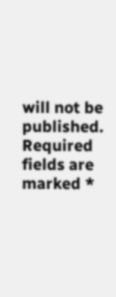will not be published. Required fields are marked *